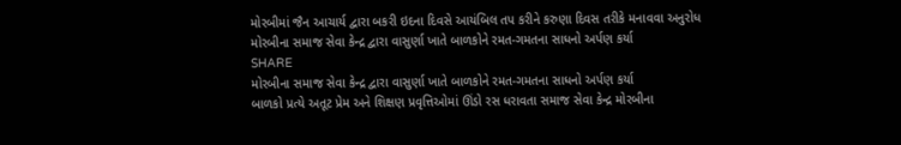મોરબીમાં જૈન આચાર્ય દ્વારા બકરી ઇદના દિવસે આયંબિલ તપ કરીને કરુણા દિવસ તરીકે મનાવવા અનુરોધ
મોરબીના સમાજ સેવા કેન્દ્ર દ્વારા વાસુર્ણા ખાતે બાળકોને રમત-ગમતના સાધનો અર્પણ કર્યા
SHARE
મોરબીના સમાજ સેવા કેન્દ્ર દ્વારા વાસુર્ણા ખાતે બાળકોને રમત-ગમતના સાધનો અર્પણ કર્યા
બાળકો પ્રત્યે અતૂટ પ્રેમ અને શિક્ષણ પ્રવૃત્તિઓમાં ઊંડો રસ ધરાવતા સમાજ સેવા કેન્દ્ર મોરબીના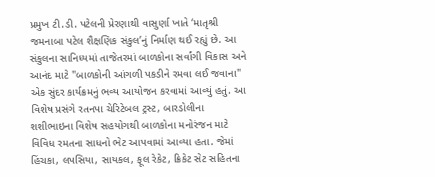પ્રમુખ ટી.ડી. પટેલની પ્રેરણાથી વાસુર્ણા ખાતે ‘માતૃશ્રી જમનાબા પટેલ શૈક્ષણિક સંકુલ’નું નિર્માણ થઈ રહ્યું છે. આ સંકુલના સાનિધ્યમાં તાજેતરમાં બાળકોના સર્વાંગી વિકાસ અને આનંદ માટે "બાળકોની આંગળી પકડીને રમવા લઈ જવાના" એક સુંદર કાર્યક્રમનું ભવ્ય આયોજન કરવામાં આવ્યું હતું. આ વિશેષ પ્રસંગે રતનપા ચેરિટેબલ ટ્રસ્ટ, બારડોલીના શશીભાઇના વિશેષ સહયોગથી બાળકોના મનોરંજન માટે વિવિધ રમતના સાધનો ભેટ આપવામાં આવ્યા હતા. જેમાં હિંચકા, લપસિયા, સાયકલ, ફૂલ રેકેટ, ક્રિકેટ સેટ સહિતના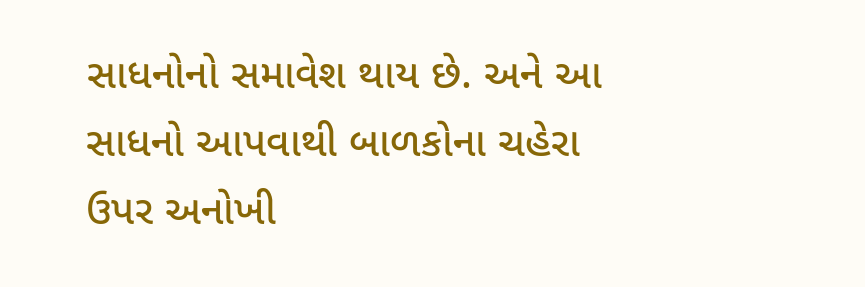સાધનોનો સમાવેશ થાય છે. અને આ સાધનો આપવાથી બાળકોના ચહેરા ઉપર અનોખી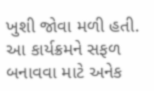ખુશી જોવા મળી હતી. આ કાર્યક્રમને સફળ બનાવવા માટે અનેક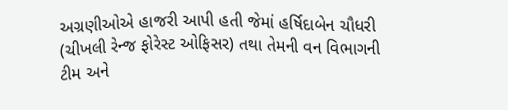અગ્રણીઓએ હાજરી આપી હતી જેમાં હર્ષિદાબેન ચૌધરી (ચીખલી રેન્જ ફોરેસ્ટ ઓફિસર) તથા તેમની વન વિભાગની ટીમ અને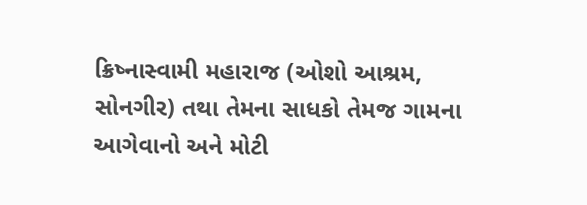ક્રિષ્નાસ્વામી મહારાજ (ઓશો આશ્રમ, સોનગીર) તથા તેમના સાધકો તેમજ ગામના આગેવાનો અને મોટી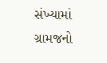સંખ્યામાં ગ્રામજનો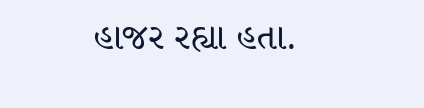હાજર રહ્યા હતા.